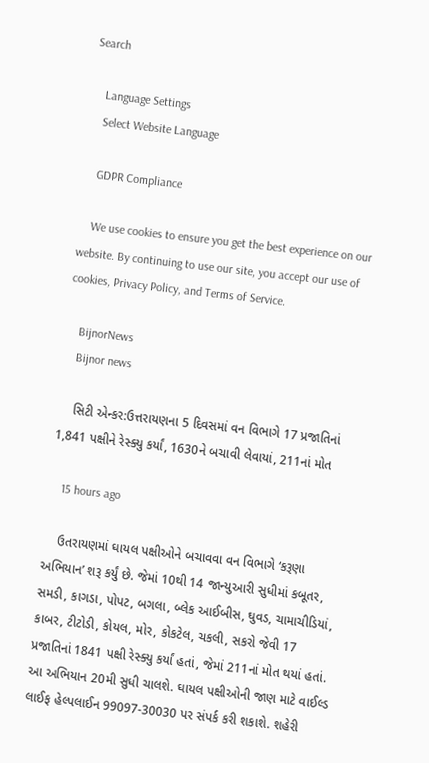Search

    Language Settings
    Select Website Language

    GDPR Compliance

    We use cookies to ensure you get the best experience on our website. By continuing to use our site, you accept our use of cookies, Privacy Policy, and Terms of Service.

    BijnorNews
    Bijnor news

    સિટી એન્કર:ઉત્તરાયણના 5 દિવસમાં વન વિભાગે 17 પ્રજાતિનાં 1,841 પક્ષીને રેસ્ક્યુ કર્યાં, 1630ને બચાવી લેવાયાં, 211નાં મોત

    15 hours ago

    ઉતરાયણમાં ઘાયલ પક્ષીઓને બચાવવા વન વિભાગે ‘કરૂણા અભિયાન’ શરૂ કર્યું છે. જેમાં 10થી 14 જાન્યુઆરી સુધીમાં કબૂતર, સમડી, કાગડા, પોપટ, બગલા, બ્લેક આઈબીસ, ઘુવડ, ચામાચીડિયાં, કાબર, ટીટોડી, કોયલ, મોર, કોકટેલ, ચકલી, સકરો જેવી 17 પ્રજાતિનાં 1841 પક્ષી રેસ્ક્યુ કર્યાં હતાં, જેમાં 211નાં મોત થયાં હતાં. આ અભિયાન 20મી સુધી ચાલશે. ઘાયલ પક્ષીઓની જાણ માટે વાઈલ્ડ લાઈફ હેલ્પલાઈન 99097-30030 પર સંપર્ક કરી શકાશે. શહેરી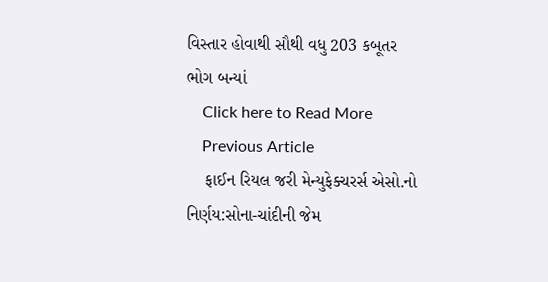વિસ્તાર હોવાથી સૌથી વધુ 203 કબૂતર ભોગ બન્યાં
    Click here to Read More
    Previous Article
    ફાઈન રિયલ જરી મેન્યુફેક્ચરર્સ એસો.નો નિર્ણય:સોના-ચાંદીની જેમ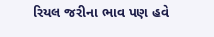રિયલ જરીના ભાવ પણ હવે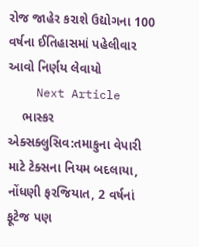રોજ જાહેર કરાશે ઉદ્યોગના 100 વર્ષના ઈતિહાસમાં પહેલીવાર આવો નિર્ણય લેવાયો
    Next Article
    ભાસ્કર એક્સક્લુસિવ:તમાકુના વેપારી માટે ટેક્સના નિયમ બદલાયા, નોંધણી ફરજિયાત, 2 વર્ષનાં ફૂટેજ પણ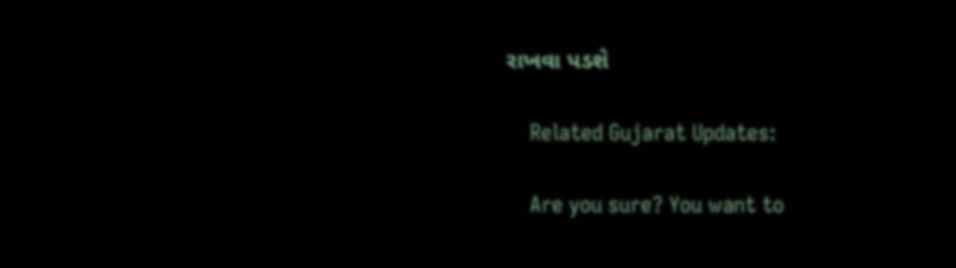રાખવા પડશે

    Related Gujarat Updates:

    Are you sure? You want to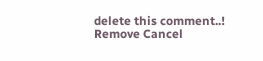delete this comment..! Remove Cancel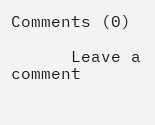Comments (0)

      Leave a comment